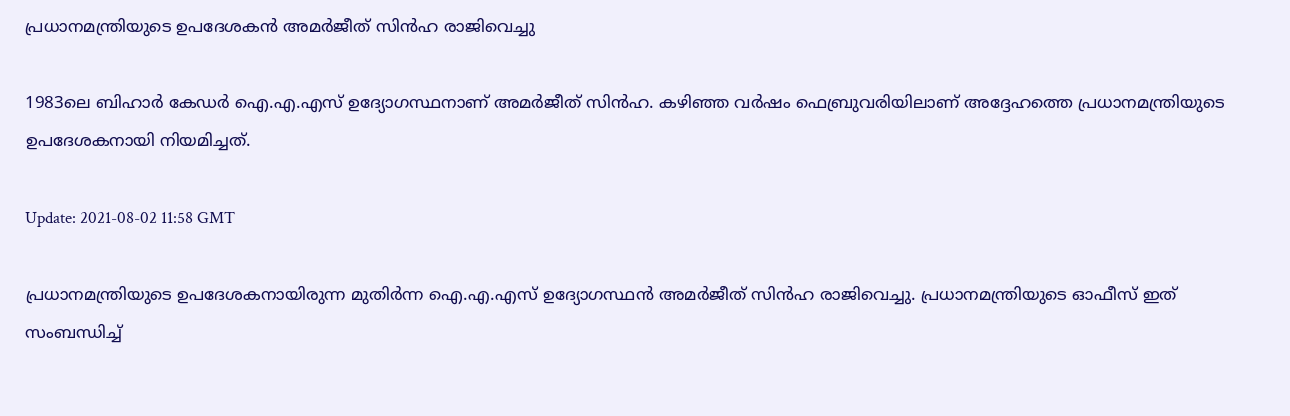പ്രധാനമന്ത്രിയുടെ ഉപദേശകന്‍ അമര്‍ജീത് സിന്‍ഹ രാജിവെച്ചു

1983ലെ ബിഹാര്‍ കേഡര്‍ ഐ.എ.എസ് ഉദ്യോഗസ്ഥനാണ് അമര്‍ജീത് സിന്‍ഹ. കഴിഞ്ഞ വര്‍ഷം ഫെബ്രുവരിയിലാണ് അദ്ദേഹത്തെ പ്രധാനമന്ത്രിയുടെ ഉപദേശകനായി നിയമിച്ചത്.

Update: 2021-08-02 11:58 GMT

പ്രധാനമന്ത്രിയുടെ ഉപദേശകനായിരുന്ന മുതിര്‍ന്ന ഐ.എ.എസ് ഉദ്യോഗസ്ഥന്‍ അമര്‍ജീത് സിന്‍ഹ രാജിവെച്ചു. പ്രധാനമന്ത്രിയുടെ ഓഫീസ് ഇത് സംബന്ധിച്ച്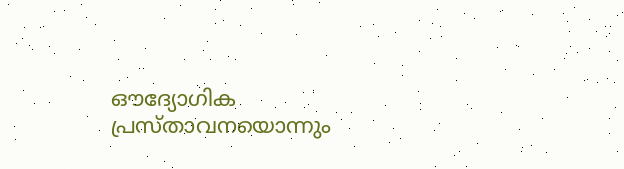ഔദ്യോഗിക പ്രസ്താവനയൊന്നും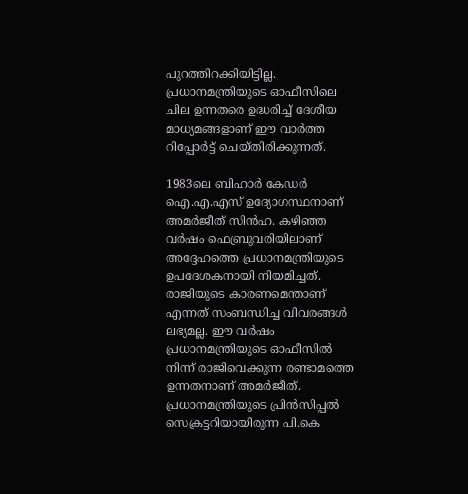പുറത്തിറക്കിയിട്ടില്ല. പ്രധാനമന്ത്രിയുടെ ഓഫീസിലെ ചില ഉന്നതരെ ഉദ്ധരിച്ച് ദേശീയ മാധ്യമങ്ങളാണ് ഈ വാര്‍ത്ത റിപ്പോര്‍ട്ട് ചെയ്തിരിക്കുന്നത്.

1983ലെ ബിഹാര്‍ കേഡര്‍ ഐ.എ.എസ് ഉദ്യോഗസ്ഥനാണ് അമര്‍ജീത് സിന്‍ഹ. കഴിഞ്ഞ വര്‍ഷം ഫെബ്രുവരിയിലാണ് അദ്ദേഹത്തെ പ്രധാനമന്ത്രിയുടെ ഉപദേശകനായി നിയമിച്ചത്. രാജിയുടെ കാരണമെന്താണ് എന്നത് സംബന്ധിച്ച വിവരങ്ങള്‍ ലഭ്യമല്ല. ഈ വര്‍ഷം പ്രധാനമന്ത്രിയുടെ ഓഫീസില്‍ നിന്ന് രാജിവെക്കുന്ന രണ്ടാമത്തെ ഉന്നതനാണ് അമര്‍ജീത്. പ്രധാനമന്ത്രിയുടെ പ്രിന്‍സിപ്പല്‍ സെക്രട്ടറിയായിരുന്ന പി.കെ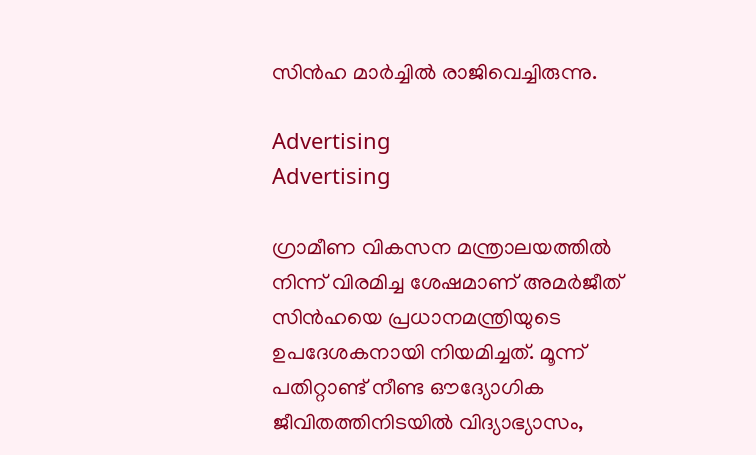സിന്‍ഹ മാര്‍ച്ചില്‍ രാജിവെച്ചിരുന്നു.

Advertising
Advertising

ഗ്രാമീണ വികസന മന്ത്രാലയത്തില്‍ നിന്ന് വിരമിച്ച ശേഷമാണ് അമര്‍ജീത് സിന്‍ഹയെ പ്രധാനമന്ത്രിയുടെ ഉപദേശകനായി നിയമിച്ചത്. മൂന്ന് പതിറ്റാണ്ട് നീണ്ട ഔദ്യോഗിക ജീവിതത്തിനിടയില്‍ വിദ്യാഭ്യാസം,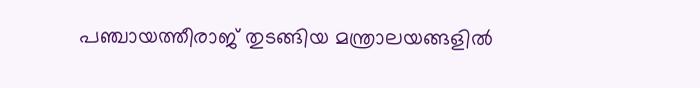പഞ്ചായത്തീരാജ് തുടങ്ങിയ മന്ത്രാലയങ്ങളില്‍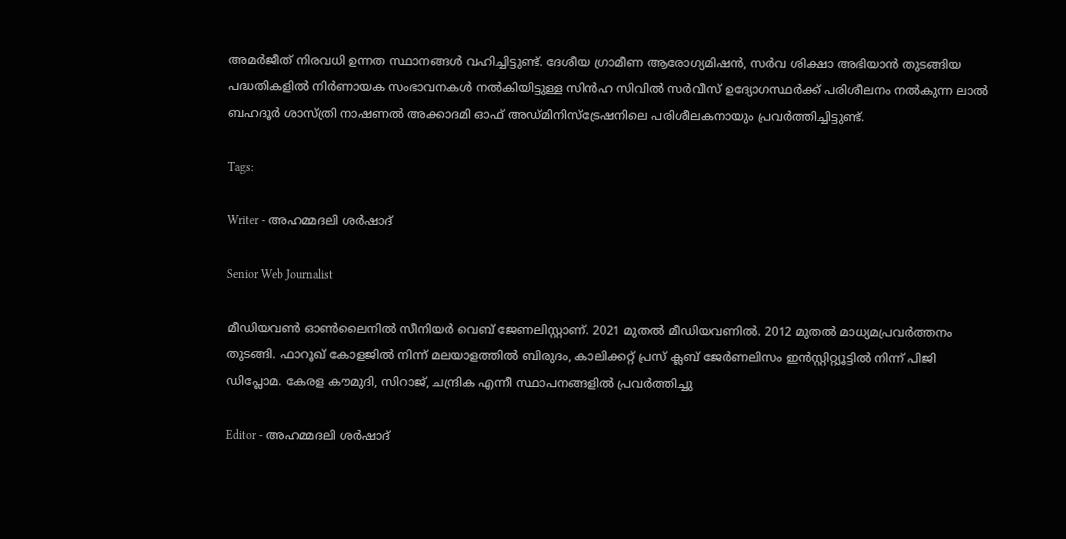അമര്‍ജീത് നിരവധി ഉന്നത സ്ഥാനങ്ങള്‍ വഹിച്ചിട്ടുണ്ട്. ദേശീയ ഗ്രാമീണ ആരോഗ്യമിഷന്‍, സര്‍വ ശിക്ഷാ അഭിയാന്‍ തുടങ്ങിയ പദ്ധതികളില്‍ നിര്‍ണായക സംഭാവനകള്‍ നല്‍കിയിട്ടുള്ള സിന്‍ഹ സിവില്‍ സര്‍വീസ് ഉദ്യോഗസ്ഥര്‍ക്ക് പരിശീലനം നല്‍കുന്ന ലാല്‍ ബഹദൂര്‍ ശാസ്ത്രി നാഷണല്‍ അക്കാദമി ഓഫ് അഡ്മിനിസ്‌ട്രേഷനിലെ പരിശീലകനായും പ്രവര്‍ത്തിച്ചിട്ടുണ്ട്.

Tags:

Writer - അഹമ്മദലി ശര്‍ഷാദ്

Senior Web Journalist

മീഡിയവൺ ഓൺലൈനിൽ സീനിയർ വെബ് ജേണലിസ്റ്റാണ്. 2021 മുതൽ മീഡിയവണിൽ. 2012 മുതൽ മാധ്യമപ്രവർത്തനം തുടങ്ങി. ഫാറൂഖ് കോളജിൽ നിന്ന് മലയാളത്തിൽ ബിരുദം, കാലിക്കറ്റ് പ്രസ് ക്ലബ് ജേർണലിസം ഇൻസ്റ്റിറ്റ്യൂട്ടിൽ നിന്ന് പിജി ഡിപ്ലോമ. കേരള കൗമുദി, സിറാജ്, ചന്ദ്രിക എന്നീ സ്ഥാപനങ്ങളിൽ പ്രവർത്തിച്ചു

Editor - അഹമ്മദലി ശര്‍ഷാദ്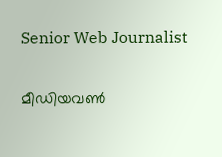Senior Web Journalist

മീഡിയവൺ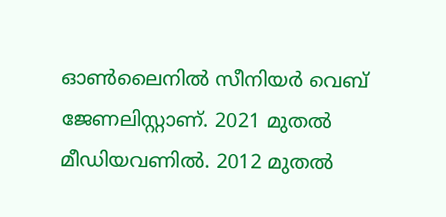ഓൺലൈനിൽ സീനിയർ വെബ് ജേണലിസ്റ്റാണ്. 2021 മുതൽ മീഡിയവണിൽ. 2012 മുതൽ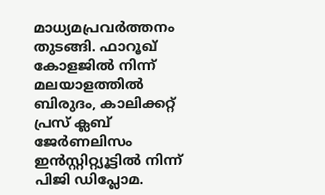മാധ്യമപ്രവർത്തനം തുടങ്ങി. ഫാറൂഖ് കോളജിൽ നിന്ന് മലയാളത്തിൽ ബിരുദം, കാലിക്കറ്റ് പ്രസ് ക്ലബ് ജേർണലിസം ഇൻസ്റ്റിറ്റ്യൂട്ടിൽ നിന്ന് പിജി ഡിപ്ലോമ.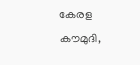കേരള കൗമുദി,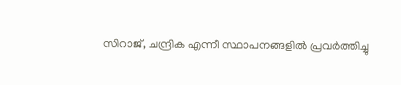സിറാജ്, ചന്ദ്രിക എന്നീ സ്ഥാപനങ്ങളിൽ പ്രവർത്തിച്ചു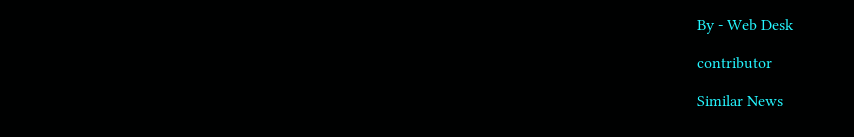By - Web Desk

contributor

Similar News